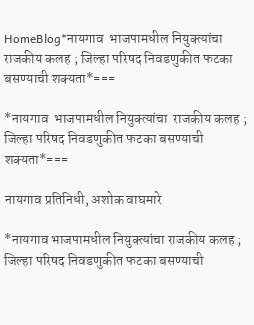HomeBlog*नायगाव  भाजपामधील नियुक्त्यांचा  राजकीय कलह ; जिल्हा परिषद निवडणुकीत फटका बसण्याची शक्यता*===

*नायगाव  भाजपामधील नियुक्त्यांचा  राजकीय कलह ; जिल्हा परिषद निवडणुकीत फटका बसण्याची शक्यता*===

नायगाव प्रतिनिधी, अशोक वाघमारे

*नायगाव भाजपामधील नियुक्त्यांचा राजकीय कलह ; जिल्हा परिषद निवडणुकीत फटका बसण्याची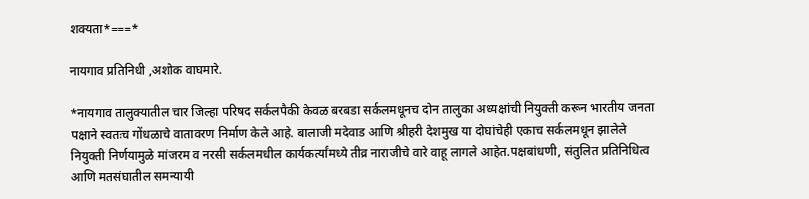शक्यता*===*

नायगाव प्रतिनिधी ,अशोक वाघमारे.

*नायगाव तालुक्यातील चार जिल्हा परिषद सर्कलपैकी केवळ बरबडा सर्कलमधूनच दोन तालुका अध्यक्षांची नियुक्ती करून भारतीय जनता पक्षाने स्वतःच गोंधळाचे वातावरण निर्माण केले आहे. बालाजी मदेवाड आणि श्रीहरी देशमुख या दोघांचेही एकाच सर्कलमधून झालेले नियुक्ती निर्णयामुळे मांजरम व नरसी सर्कलमधील कार्यकर्त्यांमध्ये तीव्र नाराजीचे वारे वाहू लागले आहेत.पक्षबांधणी, संतुलित प्रतिनिधित्व आणि मतसंघातील समन्यायी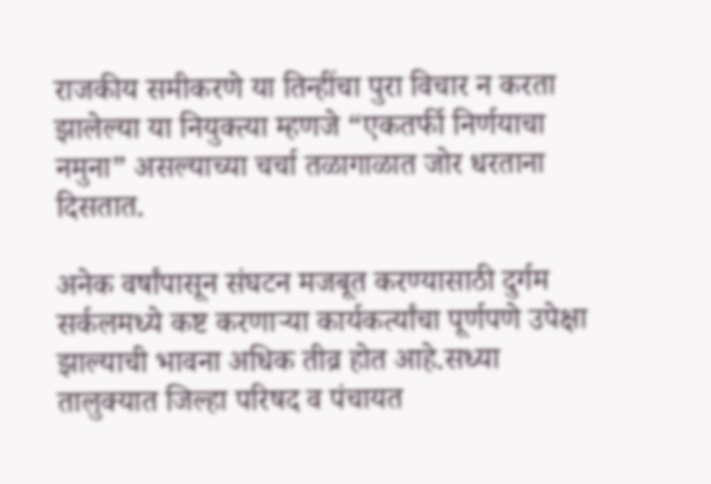राजकीय समीकरणे या तिन्हींचा पुरा विचार न करता झालेल्या या नियुक्त्या म्हणजे “एकतर्फी निर्णयाचा नमुना” असल्याच्या चर्चा तळागाळात जोर धरताना दिसतात.

अनेक वर्षांपासून संघटन मजबूत करण्यासाठी दुर्गम सर्कलमध्ये कष्ट करणाऱ्या कार्यकर्त्यांचा पूर्णपणे उपेक्षा झाल्याची भावना अधिक तीव्र होत आहे.सध्या तालुक्यात जिल्हा परिषद व पंचायत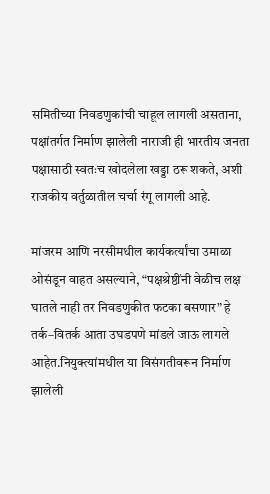समितीच्या निवडणुकांची चाहूल लागली असताना, पक्षांतर्गत निर्माण झालेली नाराजी ही भारतीय जनता पक्षासाठी स्वतःच खोदलेला खड्डा ठरू शकते, अशी राजकीय वर्तुळातील चर्चा रंगू लागली आहे.

मांजरम आणि नरसीमधील कार्यकर्त्यांचा उमाळा ओसंडून वाहत असल्याने, “पक्षश्रेष्ठींनी वेळीच लक्ष घातले नाही तर निवडणुकीत फटका बसणार” हे तर्क–वितर्क आता उघडपणे मांडले जाऊ लागले आहेत.नियुक्त्यांमधील या विसंगतीवरून निर्माण झालेली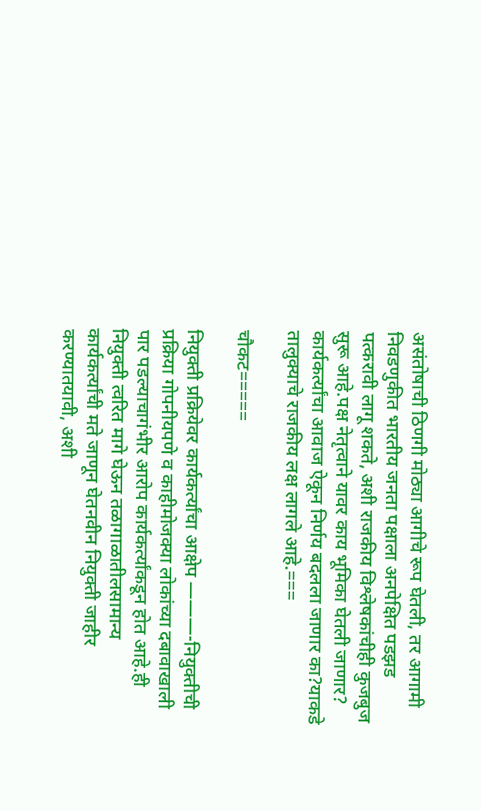असंतोषाची ठिणगी मोठ्या आगीचे रूप घेतली, तर आगामी निवडणुकीत भारतीय जनता पक्षाला अनपेक्षित पडझड पत्करावी लागू शकते, अशी राजकीय विश्लेषकांचीही कुजबुज सुरू आहे.पक्ष नेतृत्वाने यावर काय भूमिका घेतली जाणार? कार्यकर्त्यांचा आवाज ऐकून निर्णय बदलला जाणार का?याकडे तालुक्याचे राजकीय लक्ष लागले आहे.===

चौकट=====

नियुक्ती प्रक्रियेवर कार्यकर्त्यांचा आक्षेप ———-नियुक्तीची प्रक्रिया गोपनीयपणे व काहीमोजक्या लोकांच्या दबावाखाली पार पडल्याचागंभीर आरोप कार्यकर्त्यांकडून होत आहे.ही नियुक्ती त्वरित मागे घेऊन तळागाळातीलसामान्य कार्यकर्त्यांची मते जाणून घेतनवीन नियुक्ती जाहीर करण्यातयावी, अशी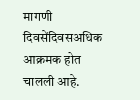मागणी दिवसेंदिवसअधिक आक्रमक होत चालली आहे.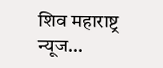शिव महाराष्ट्र न्यूज…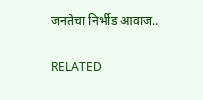जनतेचा निर्भीड आवाज..

RELATED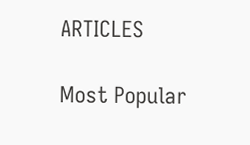ARTICLES

Most Popular